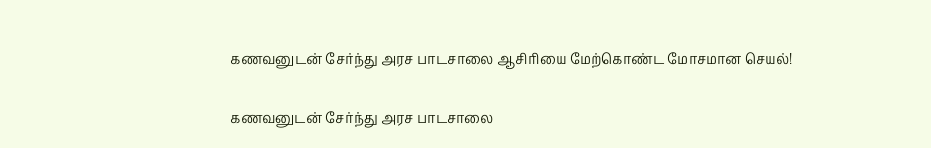கணவனுடன் சேர்ந்து அரச பாடசாலை ஆசிரியை மேற்கொண்ட மோசமான செயல்!

கணவனுடன் சேர்ந்து அரச பாடசாலை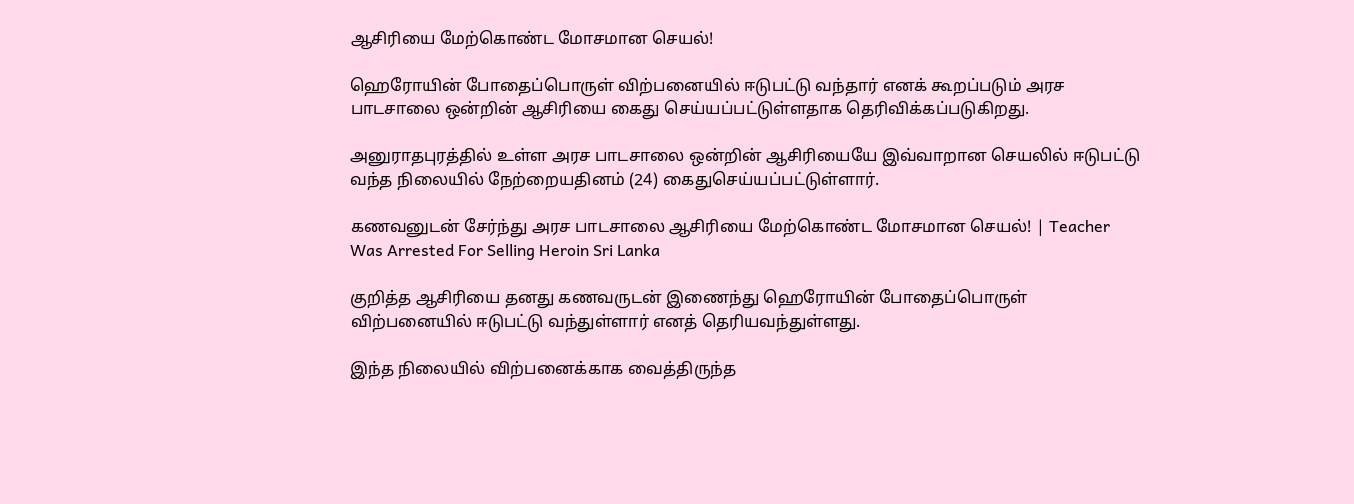ஆசிரியை மேற்கொண்ட மோசமான செயல்!

ஹெரோயின் போதைப்பொருள் விற்பனையில் ஈடுபட்டு வந்தார் எனக் கூறப்படும் அரச பாடசாலை ஒன்றின் ஆசிரியை கைது செய்யப்பட்டுள்ளதாக தெரிவிக்கப்படுகிறது.

அனுராதபுரத்தில் உள்ள அரச பாடசாலை ஒன்றின் ஆசிரியையே இவ்வாறான செயலில் ஈடுபட்டு வந்த நிலையில் நேற்றையதினம் (24) கைதுசெய்யப்பட்டுள்ளார்.

கணவனுடன் சேர்ந்து அரச பாடசாலை ஆசிரியை மேற்கொண்ட மோசமான செயல்! | Teacher Was Arrested For Selling Heroin Sri Lanka

குறித்த ஆசிரியை தனது கணவருடன் இணைந்து ஹெரோயின் போதைப்பொருள் விற்பனையில் ஈடுபட்டு வந்துள்ளார் எனத் தெரியவந்துள்ளது.

இந்த நிலையில் விற்பனைக்காக வைத்திருந்த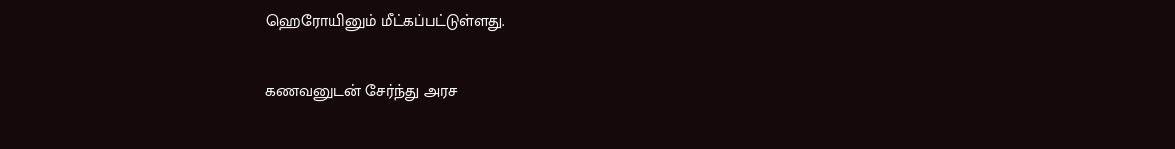ஹெரோயினும் மீட்கப்பட்டுள்ளது.

கணவனுடன் சேர்ந்து அரச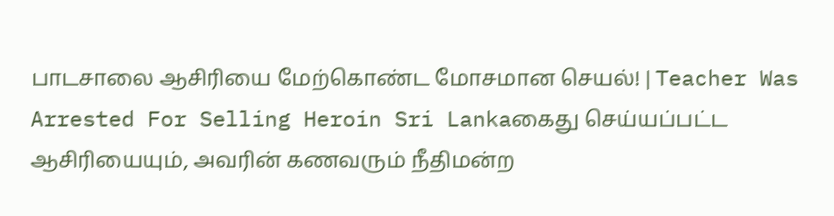பாடசாலை ஆசிரியை மேற்கொண்ட மோசமான செயல்! | Teacher Was Arrested For Selling Heroin Sri Lankaகைது செய்யப்பட்ட ஆசிரியையும், அவரின் கணவரும் நீதிமன்ற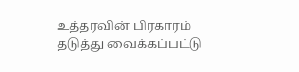உத்தரவின் பிரகாரம் தடுத்து வைக்கப்பட்டு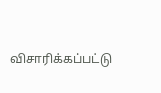விசாரிக்கப்பட்டு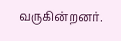வருகின்றனர்.